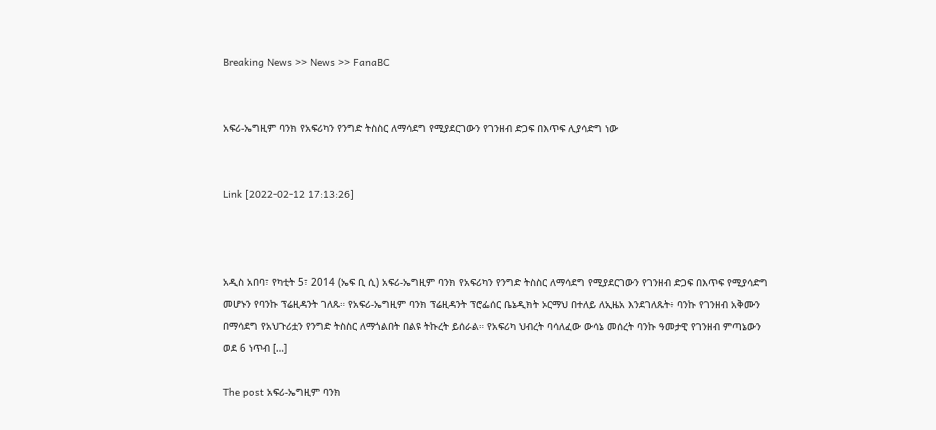Breaking News >> News >> FanaBC


አፍሪ-ኤግዚም ባንክ የአፍሪካን የንግድ ትስስር ለማሳደግ የሚያደርገውን የገንዘብ ድጋፍ በእጥፍ ሊያሳድግ ነው


Link [2022-02-12 17:13:26]



አዲስ አበባ፣ የካቲት 5፣ 2014 (ኤፍ ቢ ሲ) አፍሪ-ኤግዚም ባንክ የአፍሪካን የንግድ ትስስር ለማሳደግ የሚያደርገውን የገንዘብ ድጋፍ በእጥፍ የሚያሳድግ መሆኑን የባንኩ ፕሬዚዳንት ገለጹ። የአፍሪ-ኤግዚም ባንክ ፕሬዚዳንት ፕሮፌሰር ቤኔዲክት ኦርማህ በተለይ ለኢዜአ እንደገለጹት፥ ባንኩ የገንዘብ አቅሙን በማሳደግ የአህጉሪቷን የንግድ ትስስር ለማጎልበት በልዩ ትኩረት ይሰራል። የአፍሪካ ህብረት ባሳለፈው ውሳኔ መሰረት ባንኩ ዓመታዊ የገንዘብ ምጣኔውን ወደ 6 ነጥብ […]

The post አፍሪ-ኤግዚም ባንክ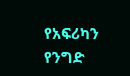የአፍሪካን የንግድ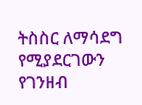ትስስር ለማሳደግ የሚያደርገውን የገንዘብ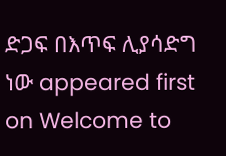ድጋፍ በእጥፍ ሊያሳድግ ነው appeared first on Welcome to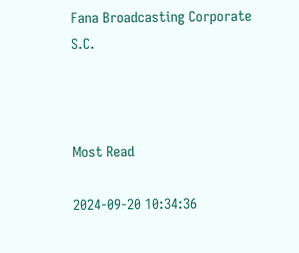Fana Broadcasting Corporate S.C.



Most Read

2024-09-20 10:34:36